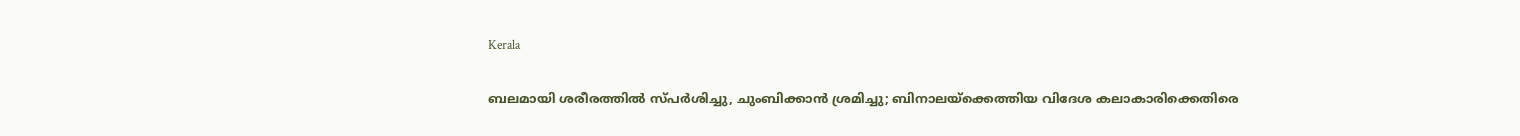Kerala

ബലമായി ശരീരത്തിൽ സ്പർശിച്ചു, ചുംബിക്കാൻ ശ്രമിച്ചു; ബിനാലയ്‌ക്കെത്തിയ വിദേശ കലാകാരിക്കെതിരെ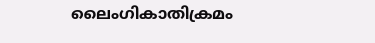ലൈംഗികാതിക്രമം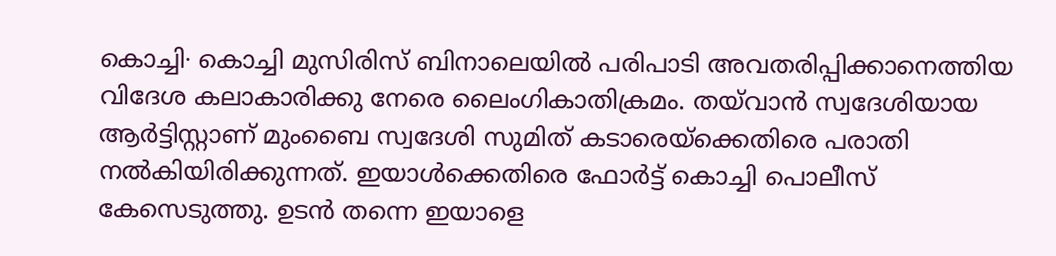കൊച്ചി∙ കൊച്ചി മുസിരിസ് ബിനാലെയിൽ പരിപാടി അവതരിപ്പിക്കാനെത്തിയ വിദേശ കലാകാരിക്കു നേരെ ലൈംഗികാതിക്രമം. തയ്‌വാൻ സ്വദേശിയായ ആർട്ടിസ്റ്റാണ് മുംബൈ സ്വദേശി സുമിത് കടാരെയ്ക്കെതിരെ പരാതി നൽകിയിരിക്കുന്നത്. ഇയാൾക്കെതിരെ ഫോർട്ട് കൊച്ചി പൊലീസ് കേസെടുത്തു. ഉടൻ തന്നെ ഇയാളെ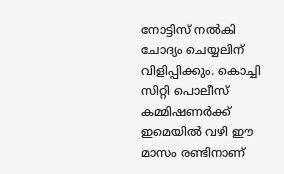നോട്ടിസ് നൽകി ചോദ്യം ചെയ്യലിന് വിളിപ്പിക്കും. കൊച്ചി സിറ്റി പൊലീസ് കമ്മിഷണർക്ക് ഇമെയിൽ വഴി ഈ മാസം രണ്ടിനാണ്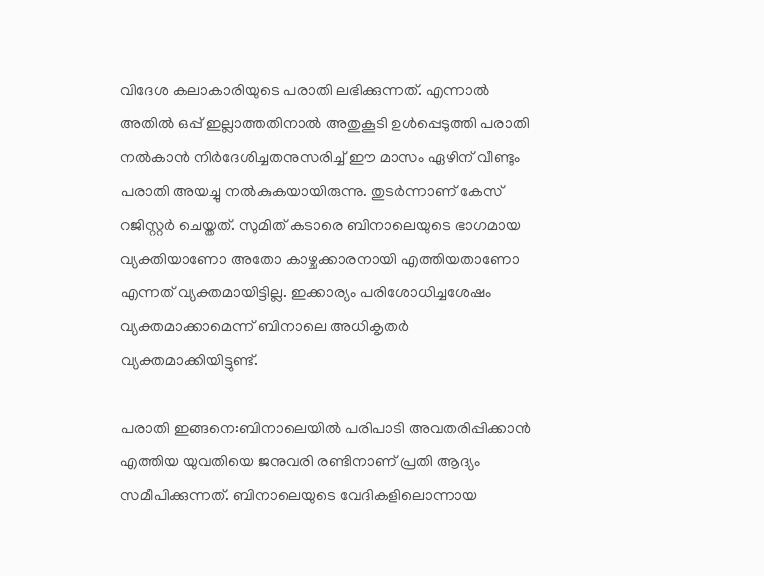വിദേശ കലാകാരിയുടെ പരാതി ലഭിക്കുന്നത്. എന്നാൽ അതിൽ ഒപ്പ് ഇല്ലാത്തതിനാൽ അതുകൂടി ഉൾപ്പെടുത്തി പരാതി നൽകാൻ നിർദേശിച്ചതനുസരിച്ച് ഈ മാസം ഏഴിന് വീണ്ടും പരാതി അയച്ചു നൽകുകയായിരുന്നു. തുടർന്നാണ് കേസ് റജിസ്റ്റർ ചെയ്തത്. സുമിത് കടാരെ ബിനാലെയുടെ ഭാഗമായ വ്യക്തിയാണോ അതോ കാഴ്ചക്കാരനായി എത്തിയതാണോ എന്നത് വ്യക്തമായിട്ടില്ല. ഇക്കാര്യം പരിശോധിച്ചശേഷം വ്യക്തമാക്കാമെന്ന് ബിനാലെ അധികൃതർ വ്യക്തമാക്കിയിട്ടുണ്ട്.

പരാതി ഇങ്ങനെ:ബിനാലെയിൽ പരിപാടി അവതരിപ്പിക്കാൻ എത്തിയ യുവതിയെ ജനുവരി രണ്ടിനാണ് പ്രതി ആദ്യം സമീപിക്കുന്നത്. ബിനാലെയുടെ വേദികളിലൊന്നായ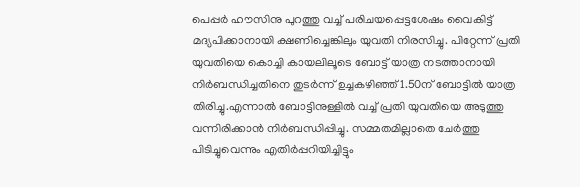പെപ്പർ ഹൗസിനു പുറത്തു വച്ച് പരിചയപ്പെട്ടശേഷം വൈകിട്ട് മദ്യപിക്കാനായി ക്ഷണിച്ചെങ്കിലും യുവതി നിരസിച്ചു. പിറ്റേന്ന് പ്രതി യുവതിയെ കൊച്ചി കായലിലൂടെ ബോട്ട് യാത്ര നടത്താനായി നിർബന്ധിച്ചതിനെ തുടർന്ന് ഉച്ചകഴിഞ്ഞ് 1.50ന് ബോട്ടിൽ യാത്ര തിരിച്ചു.എന്നാൽ ബോട്ടിനുള്ളിൽ വച്ച് പ്രതി യുവതിയെ അടുത്തു വന്നിരിക്കാൻ നിർബന്ധിപ്പിച്ചു. സമ്മതമില്ലാതെ ചേർത്തു പിടിച്ചുവെന്നും എതിർപ്പറിയിച്ചിട്ടും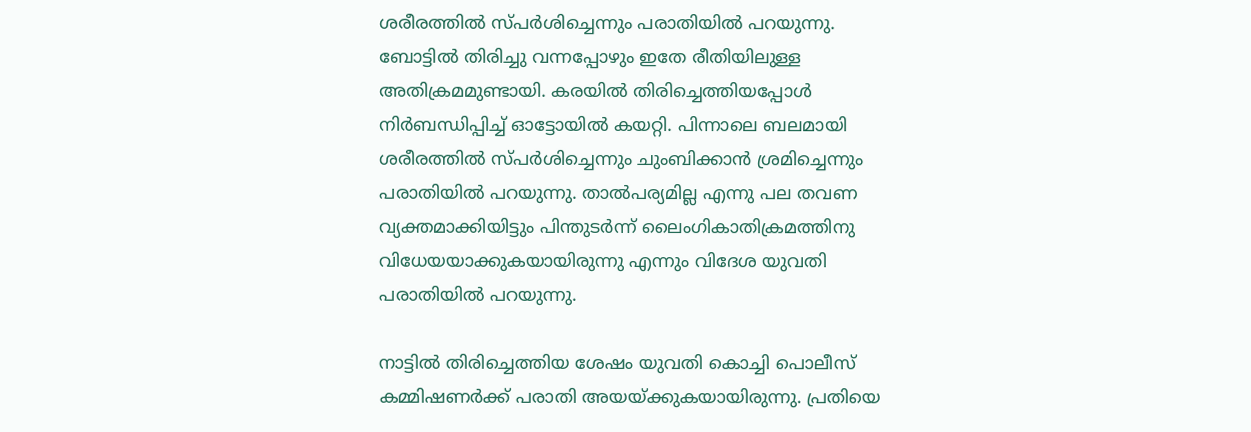ശരീരത്തിൽ സ്പർശിച്ചെന്നും പരാതിയിൽ പറയുന്നു. ബോട്ടിൽ തിരിച്ചു വന്നപ്പോഴും ഇതേ രീതിയിലുള്ള അതിക്രമമുണ്ടായി. കരയിൽ തിരിച്ചെത്തിയപ്പോൾ നിർബന്ധിപ്പിച്ച് ഓട്ടോയിൽ കയറ്റി. പിന്നാലെ ബലമായി ശരീരത്തിൽ സ്പർശിച്ചെന്നും ചുംബിക്കാൻ ശ്രമിച്ചെന്നും പരാതിയിൽ പറയുന്നു. താൽപര്യമില്ല എന്നു പല തവണ വ്യക്തമാക്കിയിട്ടും പിന്തുടർന്ന് ലൈംഗികാതിക്രമത്തിനു വിധേയയാക്കുകയായിരുന്നു എന്നും വിദേശ യുവതി പരാതിയിൽ പറയുന്നു.

നാട്ടിൽ തിരിച്ചെത്തിയ ശേഷം യുവതി കൊച്ചി പൊലീസ് കമ്മിഷണർക്ക് പരാതി അയയ്ക്കുകയായിരുന്നു. പ്രതിയെ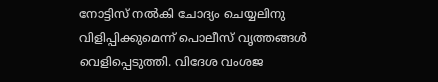നോട്ടിസ് നൽകി ചോദ്യം ചെയ്യലിനു വിളിപ്പിക്കുമെന്ന് പൊലീസ് വൃത്തങ്ങൾ വെളിപ്പെടുത്തി. വിദേശ വംശജ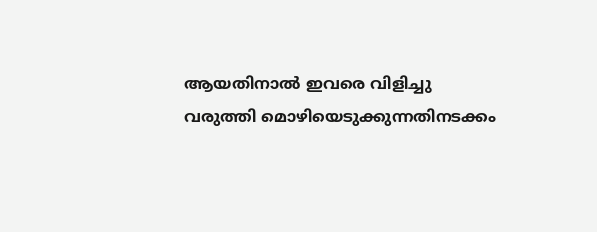ആയതിനാൽ ഇവരെ വിളിച്ചു വരുത്തി മൊഴിയെടുക്കുന്നതിനടക്കം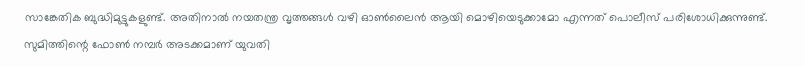സാങ്കേതിക ബുദ്ധിമുട്ടുകളുണ്ട്. അതിനാൽ നയതന്ത്ര വൃത്തങ്ങൾ വഴി ഓൺലൈൻ ആയി മൊഴിയെടുക്കാമോ എന്നത് പൊലീസ് പരിശോധിക്കുന്നുണ്ട്. സുമിത്തിന്റെ ഫോൺ നമ്പർ അടക്കമാണ് യുവതി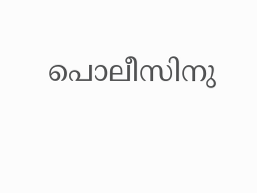പൊലീസിനു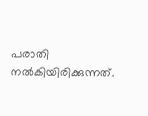പരാതി നൽകിയിരിക്കുന്നത്.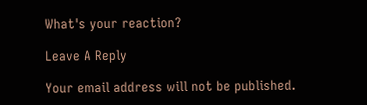What's your reaction?

Leave A Reply

Your email address will not be published.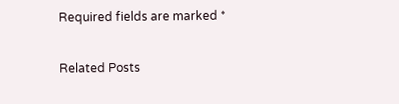Required fields are marked *

Related Posts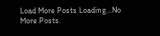Load More Posts Loading...No More Posts.